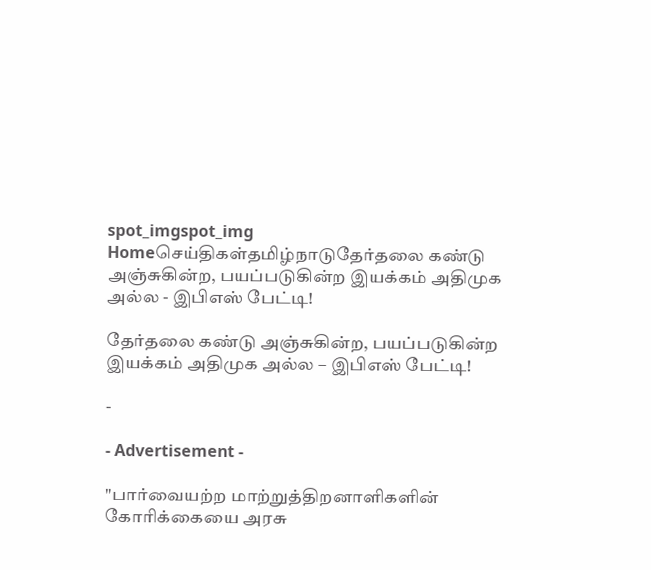spot_imgspot_img
Homeசெய்திகள்தமிழ்நாடுதேர்தலை கண்டு அஞ்சுகின்ற, பயப்படுகின்ற இயக்கம் அதிமுக அல்ல - இபிஎஸ் பேட்டி!

தேர்தலை கண்டு அஞ்சுகின்ற, பயப்படுகின்ற இயக்கம் அதிமுக அல்ல – இபிஎஸ் பேட்டி!

-

- Advertisement -

"பார்வையற்ற மாற்றுத்திறனாளிகளின் கோரிக்கையை அரசு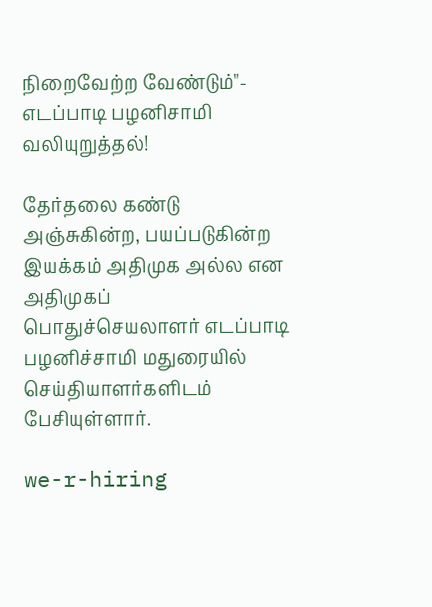நிறைவேற்ற வேண்டும்"- எடப்பாடி பழனிசாமி வலியுறுத்தல்!

தேர்தலை கண்டு அஞ்சுகின்ற, பயப்படுகின்ற இயக்கம் அதிமுக அல்ல என அதிமுகப் பொதுச்செயலாளர் எடப்பாடி பழனிச்சாமி மதுரையில் செய்தியாளர்களிடம் பேசியுள்ளார்.

we-r-hiring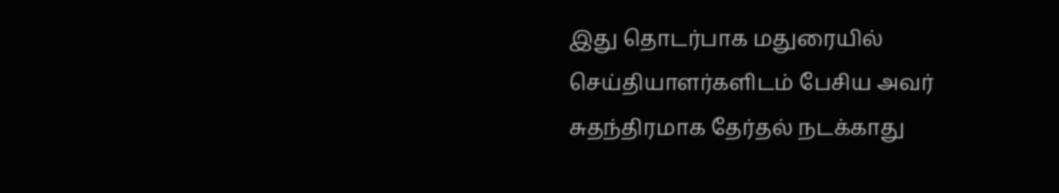இது தொடர்பாக மதுரையில் செய்தியாளர்களிடம் பேசிய அவர் சுதந்திரமாக தேர்தல் நடக்காது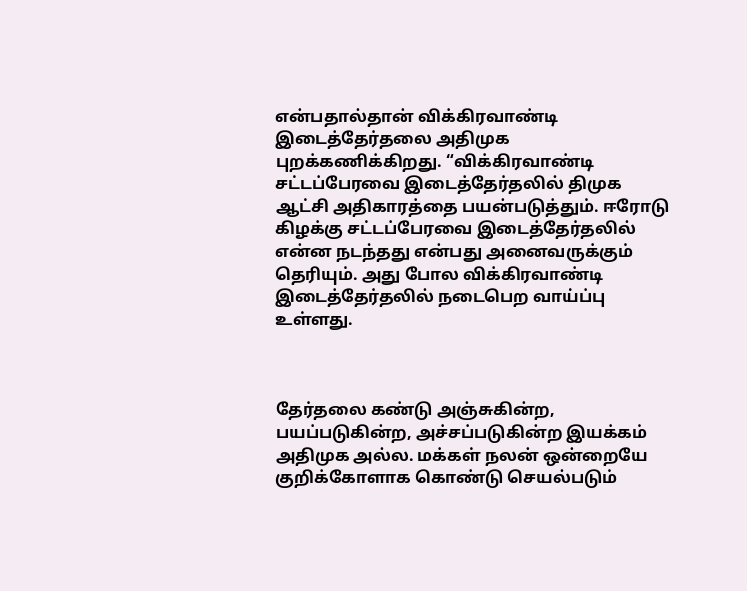என்பதால்தான் விக்கிரவாண்டி இடைத்தேர்தலை அதிமுக புறக்கணிக்கிறது. “விக்கிரவாண்டி சட்டப்பேரவை இடைத்தேர்தலில் திமுக ஆட்சி அதிகாரத்தை பயன்படுத்தும். ஈரோடு கிழக்கு சட்டப்பேரவை இடைத்தேர்தலில் என்ன நடந்தது என்பது அனைவருக்கும் தெரியும். அது போல விக்கிரவாண்டி இடைத்தேர்தலில் நடைபெற வாய்ப்பு உள்ளது.



தேர்தலை கண்டு அஞ்சுகின்ற, பயப்படுகின்ற, அச்சப்படுகின்ற இயக்கம் அதிமுக அல்ல. மக்கள் நலன் ஒன்றையே குறிக்கோளாக கொண்டு செயல்படும்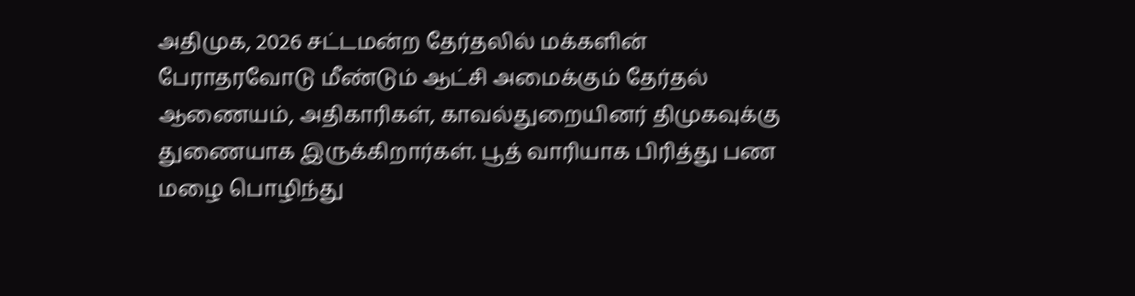அதிமுக, 2026 சட்டமன்ற தேர்தலில் மக்களின் பேராதரவோடு மீண்டும் ஆட்சி அமைக்கும் தேர்தல் ஆணையம், அதிகாரிகள், காவல்துறையினர் திமுகவுக்கு துணையாக இருக்கிறார்கள். பூத் வாரியாக பிரித்து பண மழை பொழிந்து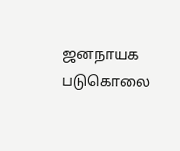ஜனநாயக படுகொலை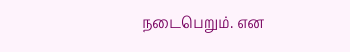நடைபெறும். என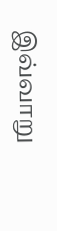இவ்வாறு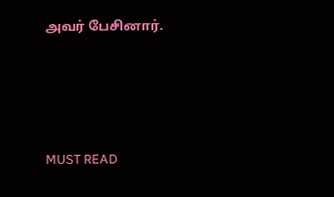அவர் பேசினார்.





MUST READ